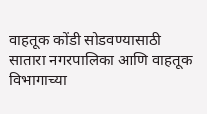वाहतूक कोंडी सोडवण्यासाठी सातारा नगरपालिका आणि वाहतूक विभागाच्या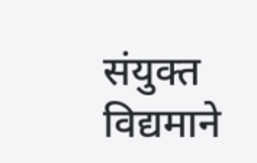संयुक्त विद्यमाने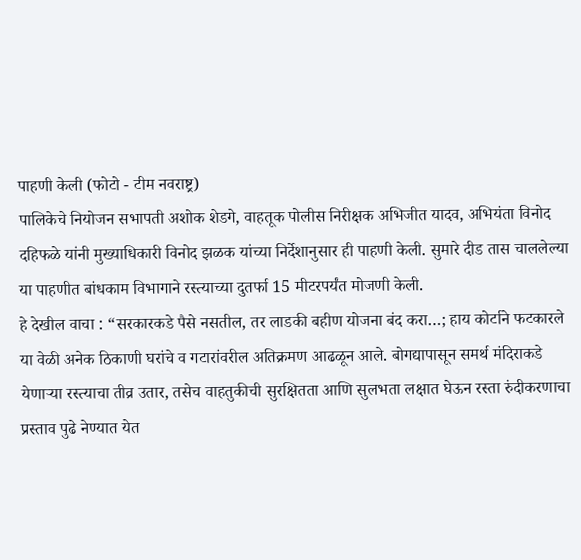पाहणी केली (फोटो - टीम नवराष्ट्र)
पालिकेचे नियोजन सभापती अशोक शेडगे, वाहतूक पोलीस निरीक्षक अभिजीत यादव, अभियंता विनोद दहिफळे यांनी मुख्याधिकारी विनोद झळक यांच्या निर्देशानुसार ही पाहणी केली. सुमारे दीड तास चाललेल्या या पाहणीत बांधकाम विभागाने रस्त्याच्या दुतर्फा 15 मीटरपर्यंत मोजणी केली.
हे देखील वाचा : “सरकारकडे पैसे नसतील, तर लाडकी बहीण योजना बंद करा…; हाय कोर्टाने फटकारले
या वेळी अनेक ठिकाणी घरांचे व गटारांवरील अतिक्रमण आढळून आले. बोगद्यापासून समर्थ मंदिराकडे येणाऱ्या रस्त्याचा तीव्र उतार, तसेच वाहतुकीची सुरक्षितता आणि सुलभता लक्षात घेऊन रस्ता रुंदीकरणाचा प्रस्ताव पुढे नेण्यात येत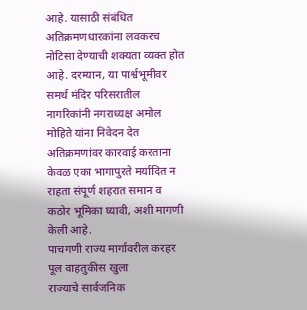आहे. यासाठी संबंधित अतिक्रमणधारकांना लवकरच नोटिसा देण्याची शक्यता व्यक्त होत आहे. दरम्यान, या पार्श्वभूमीवर समर्थ मंदिर परिसरातील नागरिकांनी नगराध्यक्ष अमोल मोहिते यांना निवेदन देत अतिक्रमणांवर कारवाई करताना केवळ एका भागापुरते मर्यादित न राहता संपूर्ण शहरात समान व कठोर भूमिका घ्यावी, अशी मागणी केली आहे.
पाचगणी राज्य मार्गावरील करहर पूल वाहतुकीस खुला
राज्याचे सार्वजनिक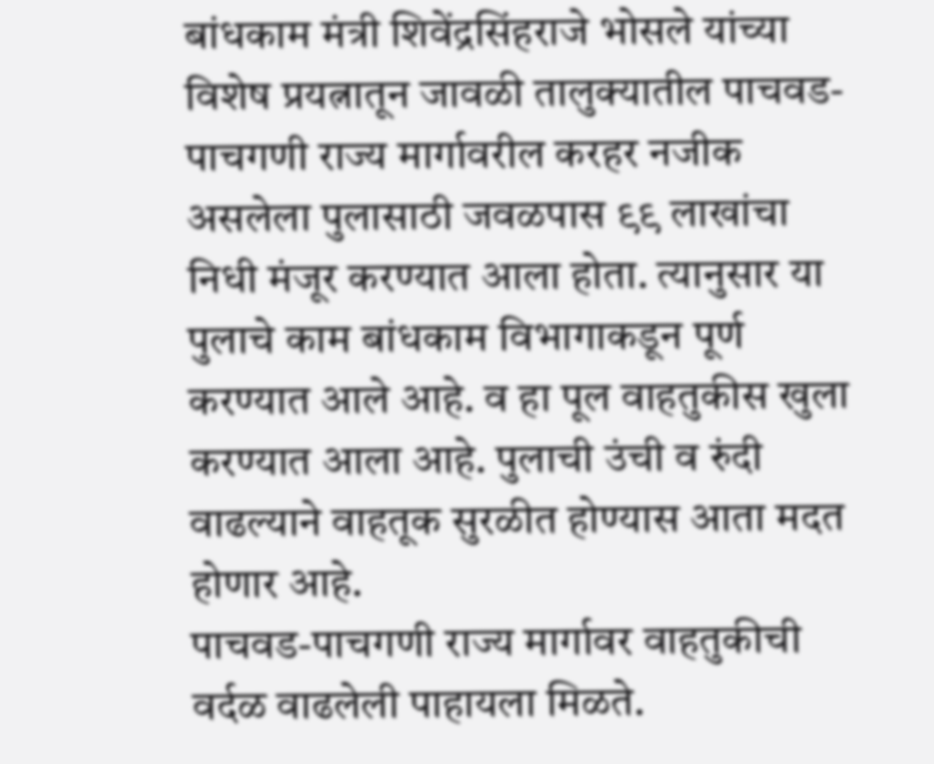बांधकाम मंत्री शिवेंद्रसिंहराजे भोसले यांच्या विशेष प्रयत्नातून जावळी तालुक्यातील पाचवड- पाचगणी राज्य मार्गावरील करहर नजीक असलेला पुलासाठी जवळपास ९९ लाखांचा निधी मंजूर करण्यात आला होता. त्यानुसार या पुलाचे काम बांधकाम विभागाकडून पूर्ण करण्यात आले आहे. व हा पूल वाहतुकीस खुला करण्यात आला आहे. पुलाची उंची व रुंदी वाढल्याने वाहतूक सुरळीत होण्यास आता मदत होणार आहे.
पाचवड-पाचगणी राज्य मार्गावर वाहतुकीची वर्दळ वाढलेली पाहायला मिळते.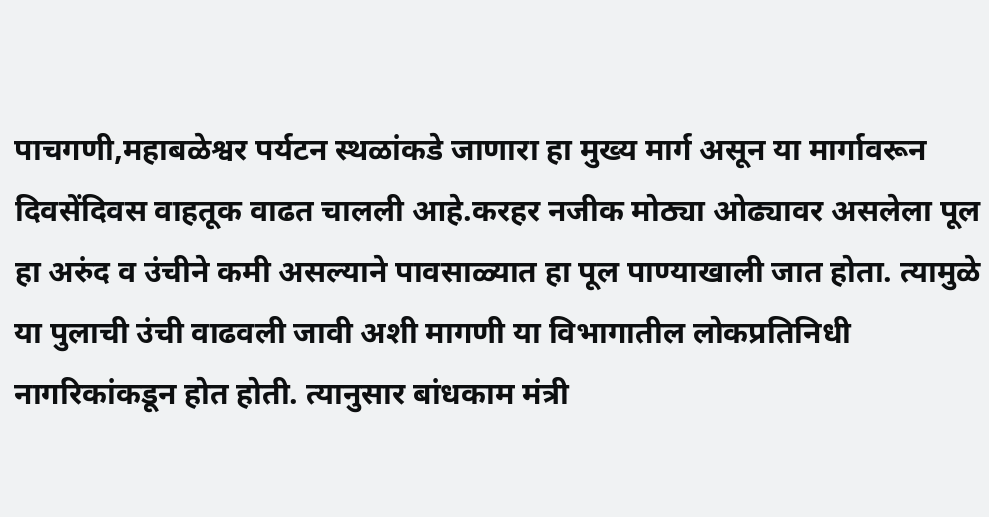पाचगणी,महाबळेश्वर पर्यटन स्थळांकडे जाणारा हा मुख्य मार्ग असून या मार्गावरून दिवसेंदिवस वाहतूक वाढत चालली आहे.करहर नजीक मोठ्या ओढ्यावर असलेला पूल हा अरुंद व उंचीने कमी असल्याने पावसाळ्यात हा पूल पाण्याखाली जात होता. त्यामुळे या पुलाची उंची वाढवली जावी अशी मागणी या विभागातील लोकप्रतिनिधी नागरिकांकडून होत होती. त्यानुसार बांधकाम मंत्री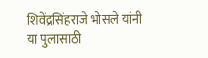शिवेंद्रसिंहराजे भोसले यांनी या पुलासाठी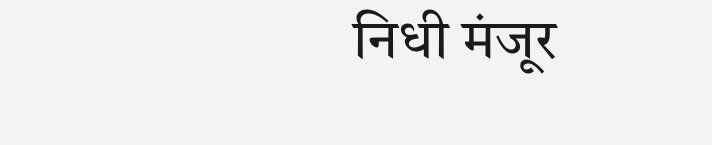निधी मंजूर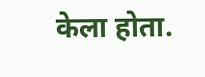केला होता.